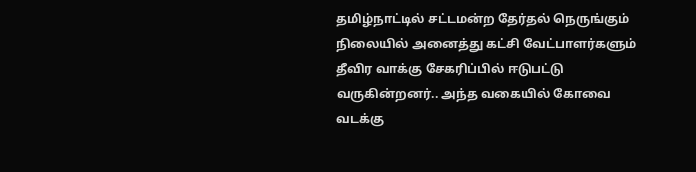தமிழ்நாட்டில் சட்டமன்ற தேர்தல் நெருங்கும் நிலையில் அனைத்து கட்சி வேட்பாளர்களும் தீவிர வாக்கு சேகரிப்பில் ஈடுபட்டு வருகின்றனர்.. அந்த வகையில் கோவை வடக்கு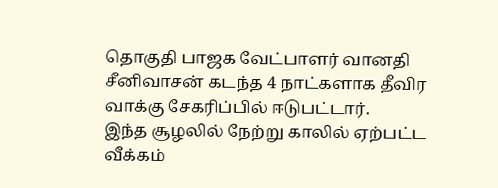தொகுதி பாஜக வேட்பாளர் வானதி சீனிவாசன் கடந்த 4 நாட்களாக தீவிர வாக்கு சேகரிப்பில் ஈடுபட்டார்.
இந்த சூழலில் நேற்று காலில் ஏற்பட்ட வீக்கம்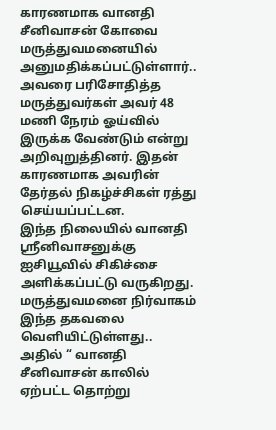காரணமாக வானதி சீனிவாசன் கோவை மருத்துவமனையில் அனுமதிக்கப்பட்டுள்ளார்.. அவரை பரிசோதித்த மருத்துவர்கள் அவர் 48 மணி நேரம் ஓய்வில் இருக்க வேண்டும் என்று அறிவுறுத்தினர். இதன் காரணமாக அவரின் தேர்தல் நிகழ்ச்சிகள் ரத்து செய்யப்பட்டன.
இந்த நிலையில் வானதி ஸ்ரீனிவாசனுக்கு ஐசியூவில் சிகிச்சை அளிக்கப்பட்டு வருகிறது. மருத்துவமனை நிர்வாகம் இந்த தகவலை வெளியிட்டுள்ளது.. அதில் “ வானதி சீனிவாசன் காலில் ஏற்பட்ட தொற்று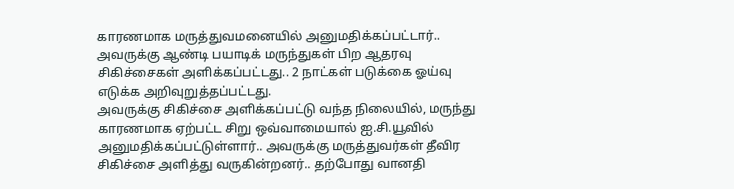காரணமாக மருத்துவமனையில் அனுமதிக்கப்பட்டார்.. அவருக்கு ஆண்டி பயாடிக் மருந்துகள் பிற ஆதரவு சிகிச்சைகள் அளிக்கப்பட்டது.. 2 நாட்கள் படுக்கை ஓய்வு எடுக்க அறிவுறுத்தப்பட்டது.
அவருக்கு சிகிச்சை அளிக்கப்பட்டு வந்த நிலையில், மருந்து காரணமாக ஏற்பட்ட சிறு ஒவ்வாமையால் ஐ.சி.யூவில் அனுமதிக்கப்பட்டுள்ளார்.. அவருக்கு மருத்துவர்கள் தீவிர சிகிச்சை அளித்து வருகின்றனர்.. தற்போது வானதி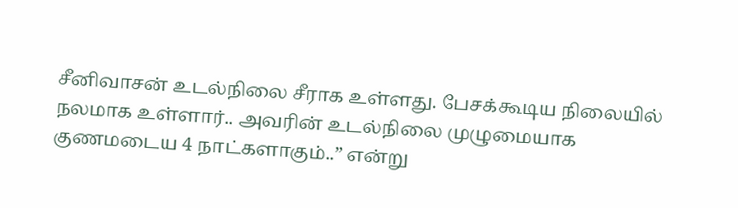சீனிவாசன் உடல்நிலை சீராக உள்ளது. பேசக்கூடிய நிலையில் நலமாக உள்ளார்.. அவரின் உடல்நிலை முழுமையாக குணமடைய 4 நாட்களாகும்..” என்று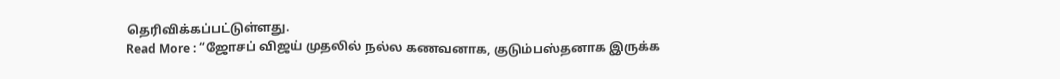தெரிவிக்கப்பட்டுள்ளது.
Read More : “ஜோசப் விஜய் முதலில் நல்ல கணவனாக, குடும்பஸ்தனாக இருக்க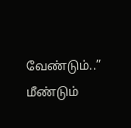வேண்டும்..” மீண்டும்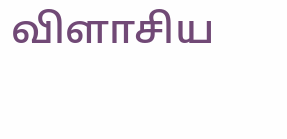விளாசிய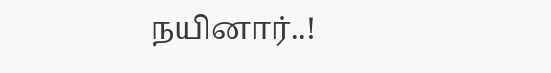நயினார்..!